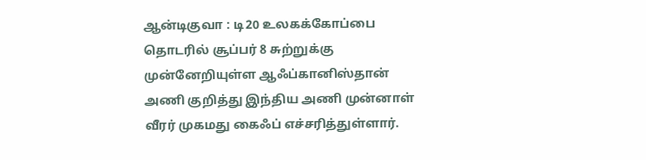ஆன்டிகுவா : டி20 உலகக்கோப்பை தொடரில் சூப்பர் 8 சுற்றுக்கு முன்னேறியுள்ள ஆஃப்கானிஸ்தான் அணி குறித்து இந்திய அணி முன்னாள் வீரர் முகமது கைஃப் எச்சரித்துள்ளார்.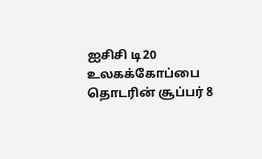ஐசிசி டி20 உலகக்கோப்பை தொடரின் சூப்பர் 8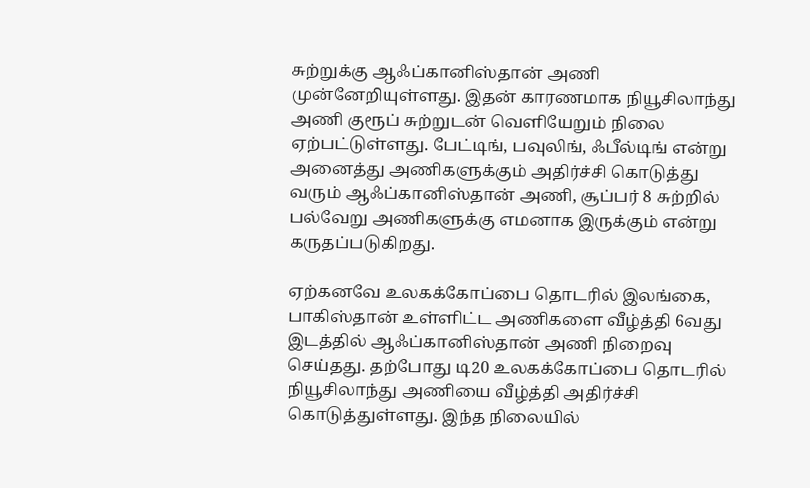சுற்றுக்கு ஆஃப்கானிஸ்தான் அணி முன்னேறியுள்ளது. இதன் காரணமாக நியூசிலாந்து அணி குரூப் சுற்றுடன் வெளியேறும் நிலை ஏற்பட்டுள்ளது. பேட்டிங், பவுலிங், ஃபீல்டிங் என்று அனைத்து அணிகளுக்கும் அதிர்ச்சி கொடுத்து வரும் ஆஃப்கானிஸ்தான் அணி, சூப்பர் 8 சுற்றில் பல்வேறு அணிகளுக்கு எமனாக இருக்கும் என்று கருதப்படுகிறது.

ஏற்கனவே உலகக்கோப்பை தொடரில் இலங்கை, பாகிஸ்தான் உள்ளிட்ட அணிகளை வீழ்த்தி 6வது இடத்தில் ஆஃப்கானிஸ்தான் அணி நிறைவு செய்தது. தற்போது டி20 உலகக்கோப்பை தொடரில் நியூசிலாந்து அணியை வீழ்த்தி அதிர்ச்சி கொடுத்துள்ளது. இந்த நிலையில்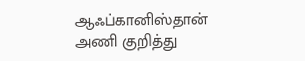ஆஃப்கானிஸ்தான் அணி குறித்து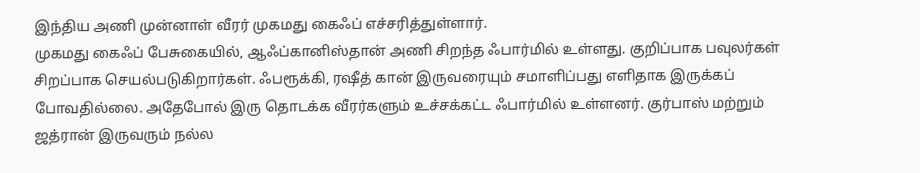இந்திய அணி முன்னாள் வீரர் முகமது கைஃப் எச்சரித்துள்ளார்.
முகமது கைஃப் பேசுகையில், ஆஃப்கானிஸ்தான் அணி சிறந்த ஃபார்மில் உள்ளது. குறிப்பாக பவுலர்கள் சிறப்பாக செயல்படுகிறார்கள். ஃபரூக்கி, ரஷீத் கான் இருவரையும் சமாளிப்பது எளிதாக இருக்கப் போவதில்லை. அதேபோல் இரு தொடக்க வீரர்களும் உச்சக்கட்ட ஃபார்மில் உள்ளனர். குர்பாஸ் மற்றும் ஜத்ரான் இருவரும் நல்ல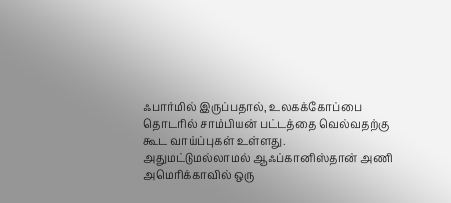ஃபார்மில் இருப்பதால், உலகக்கோப்பை தொடரில் சாம்பியன் பட்டத்தை வெல்வதற்கு கூட வாய்ப்புகள் உள்ளது.
அதுமட்டுமல்லாமல் ஆஃப்கானிஸ்தான் அணி அமெரிக்காவில் ஒரு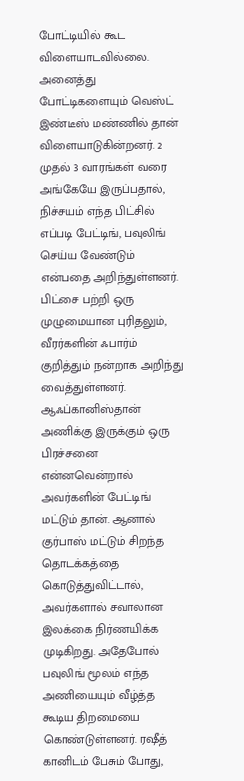போட்டியில் கூட விளையாடவில்லை. அனைத்து போட்டிகளையும் வெஸ்ட் இண்டீஸ் மண்ணில் தான் விளையாடுகின்றனர். 2 முதல் 3 வாரங்கள் வரை அங்கேயே இருப்பதால், நிச்சயம் எந்த பிட்சில் எப்படி பேட்டிங், பவுலிங் செய்ய வேண்டும் என்பதை அறிந்துள்ளனர். பிட்சை பற்றி ஒரு முழுமையான புரிதலும், வீரர்களின் ஃபார்ம் குறித்தும் நன்றாக அறிந்து வைத்துள்ளனர்.
ஆஃப்கானிஸ்தான் அணிக்கு இருக்கும் ஒரு பிரச்சனை என்னவென்றால் அவர்களின் பேட்டிங் மட்டும் தான். ஆனால் குர்பாஸ் மட்டும் சிறந்த தொடக்கத்தை கொடுத்துவிட்டால், அவர்களால் சவாலான இலக்கை நிர்ணயிக்க முடிகிறது. அதேபோல் பவுலிங் மூலம் எந்த அணியையும் வீழ்த்த கூடிய திறமையை கொண்டுள்ளனர். ரஷீத் கானிடம் பேசும் போது,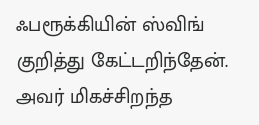ஃபரூக்கியின் ஸ்விங் குறித்து கேட்டறிந்தேன். அவர் மிகச்சிறந்த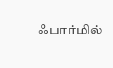ஃபார்மில்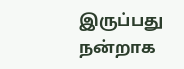இருப்பது நன்றாக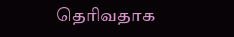தெரிவதாக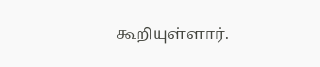கூறியுள்ளார்.